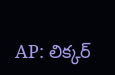AP: లిక్కర్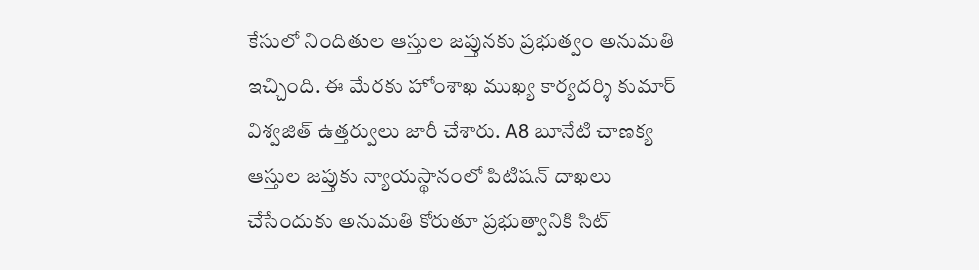కేసులో నిందితుల ఆస్తుల జప్తునకు ప్రభుత్వం అనుమతి ఇచ్చింది. ఈ మేరకు హోంశాఖ ముఖ్య కార్యదర్శి కుమార్ విశ్వజిత్ ఉత్తర్వులు జారీ చేశారు. A8 బూనేటి చాణక్య ఆస్తుల జప్తుకు న్యాయస్థానంలో పిటిషన్ దాఖలు చేసేందుకు అనుమతి కోరుతూ ప్రభుత్వానికి సిట్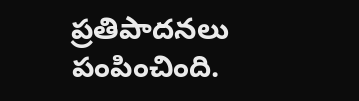ప్రతిపాదనలు పంపించింది.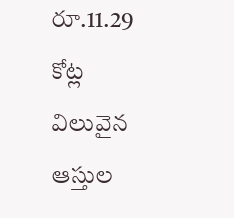రూ.11.29 కోట్ల విలువైన ఆస్తుల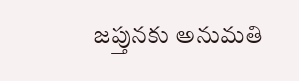జప్తునకు అనుమతి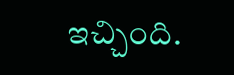ఇచ్చింది.